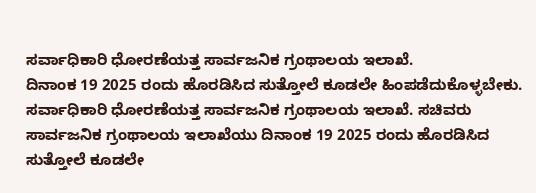ಸರ್ವಾಧಿಕಾರಿ ಧೋರಣೆಯತ್ತ ಸಾರ್ವಜನಿಕ ಗ್ರಂಥಾಲಯ ಇಲಾಖೆ.
ದಿನಾಂಕ 19 2025 ರಂದು ಹೊರಡಿಸಿದ ಸುತ್ತೋಲೆ ಕೂಡಲೇ ಹಿಂಪಡೆದುಕೊಳ್ಳಬೇಕು.
ಸರ್ವಾಧಿಕಾರಿ ಧೋರಣೆಯತ್ತ ಸಾರ್ವಜನಿಕ ಗ್ರಂಥಾಲಯ ಇಲಾಖೆ. ಸಚಿವರು ಸಾರ್ವಜನಿಕ ಗ್ರಂಥಾಲಯ ಇಲಾಖೆಯು ದಿನಾಂಕ 19 2025 ರಂದು ಹೊರಡಿಸಿದ ಸುತ್ತೋಲೆ ಕೂಡಲೇ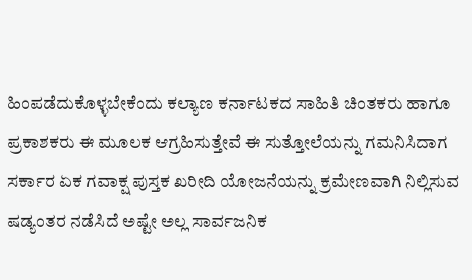ಹಿಂಪಡೆದುಕೊಳ್ಳಬೇಕೆಂದು ಕಲ್ಯಾಣ ಕರ್ನಾಟಕದ ಸಾಹಿತಿ ಚಿಂತಕರು ಹಾಗೂ ಪ್ರಕಾಶಕರು ಈ ಮೂಲಕ ಆಗ್ರಹಿಸುತ್ತೇವೆ ಈ ಸುತ್ತೋಲೆಯನ್ನು ಗಮನಿಸಿದಾಗ ಸರ್ಕಾರ ಏಕ ಗವಾಕ್ಷ ಪುಸ್ತಕ ಖರೀದಿ ಯೋಜನೆಯನ್ನು ಕ್ರಮೇಣವಾಗಿ ನಿಲ್ಲಿಸುವ ಷಡ್ಯಂತರ ನಡೆಸಿದೆ ಅಷ್ಟೇ ಅಲ್ಲ ಸಾರ್ವಜನಿಕ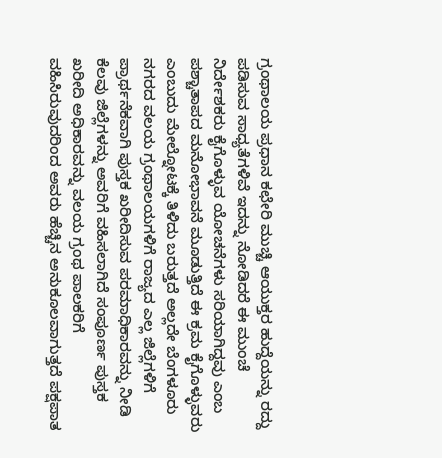ಗ್ರಂಥಾಲಯ ಪ್ರಧಾನ ಕಛೇರಿ ಮುಚ್ಚಿ ಆಯುಕ್ತರ ಹುದ್ದೆಯನ್ನು ರದ್ದು ಪಡಿಸುವ ಸಾಧ್ಯತೆಗಳಿವೆ ಇದನ್ನು ನೋಡಿದರೆ ಈ ಮುಂಚೆ ನಿರ್ದೇಶಕರು ಕೈಗೊಳ್ಳುವ ಯೋಚನೆಗಳು ಸರಿಯಾಗಿದ್ದವು ಎಂಬ ಪಶ್ಚಾತಾಪದ ಮನೋಭಾವನೆ ಮೂಡುತ್ತಿದೆ ಈ ಕ್ರಮ ಕೈಗೊಳ್ಳುವರು ಎಂಬುದು ಮೇಲ್ನೋಟಕ್ಕೆ ತಿಳಿದು ಬರುತ್ತದೆ ಅಲ್ಲದೇ ಬೆಂಗಳೂರು ನಗರದ ವಲಯ ಗ್ರಂಥಾಲಯಗಳಿಗೆ ರಾಜ್ಯದ ಎಲ್ಲ ಜಿಲ್ಲೆಗಳಿಗೆ ಪ್ರಾರ್ಥನೆಕವಾಗಿ ಪುಸ್ತಕ ಖರೀದಿಸುವ ಪರಮಾಧಿಕಾರವನ್ನು ನೀಡಿ ಕೆಲವು ಜಿಲ್ಲೆಗಳನ್ನು ಅವರಿಗೆ ವಹಿಸಲಾಗಿದೆ ಸಂಪೂರ್ಣ ಪುಸ್ತಕ ಖರೀದಿ ಅಧಿಕಾರವನ್ನು ವಲಯ ಗ್ರಂಥ ಪಾಲಕರಿಗೆ ವಹಿಸಿರುವುದರಿಂದ ಅವರು ಹೆಚ್ಚಿನ ಅನುಕೂಲವಾಗುತ್ತದೆ ಪಕ್ಷಪಾತ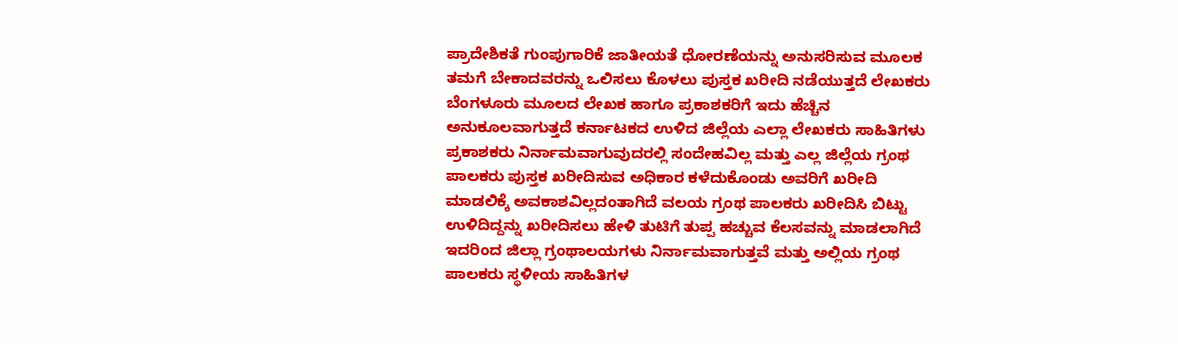ಪ್ರಾದೇಶಿಕತೆ ಗುಂಪುಗಾರಿಕೆ ಜಾತೀಯತೆ ಧೋರಣೆಯನ್ನು ಅನುಸರಿಸುವ ಮೂಲಕ ತಮಗೆ ಬೇಕಾದವರನ್ನು ಒಲಿಸಲು ಕೊಳಲು ಪುಸ್ತಕ ಖರೀದಿ ನಡೆಯುತ್ತದೆ ಲೇಖಕರು ಬೆಂಗಳೂರು ಮೂಲದ ಲೇಖಕ ಹಾಗೂ ಪ್ರಕಾಶಕರಿಗೆ ಇದು ಹೆಚ್ಚಿನ ಅನುಕೂಲವಾಗುತ್ತದೆ ಕರ್ನಾಟಕದ ಉಳಿದ ಜಿಲ್ಲೆಯ ಎಲ್ಲಾ ಲೇಖಕರು ಸಾಹಿತಿಗಳು ಪ್ರಕಾಶಕರು ನಿರ್ನಾಮವಾಗುವುದರಲ್ಲಿ ಸಂದೇಹವಿಲ್ಲ ಮತ್ತು ಎಲ್ಲ ಜಿಲ್ಲೆಯ ಗ್ರಂಥ ಪಾಲಕರು ಪುಸ್ತಕ ಖರೀದಿಸುವ ಅಧಿಕಾರ ಕಳೆದುಕೊಂಡು ಅವರಿಗೆ ಖರೀದಿ ಮಾಡಲಿಕ್ಕೆ ಅವಕಾಶವಿಲ್ಲದಂತಾಗಿದೆ ವಲಯ ಗ್ರಂಥ ಪಾಲಕರು ಖರೀದಿಸಿ ಬಿಟ್ಟು ಉಳಿದಿದ್ದನ್ನು ಖರೀದಿಸಲು ಹೇಳಿ ತುಟಿಗೆ ತುಪ್ಪ ಹಚ್ಚುವ ಕೆಲಸವನ್ನು ಮಾಡಲಾಗಿದೆ ಇದರಿಂದ ಜಿಲ್ಲಾ ಗ್ರಂಥಾಲಯಗಳು ನಿರ್ನಾಮವಾಗುತ್ತವೆ ಮತ್ತು ಅಲ್ಲಿಯ ಗ್ರಂಥ ಪಾಲಕರು ಸ್ಥಳೀಯ ಸಾಹಿತಿಗಳ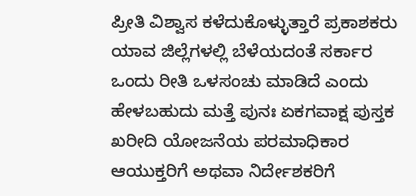ಪ್ರೀತಿ ವಿಶ್ವಾಸ ಕಳೆದುಕೊಳ್ಳುತ್ತಾರೆ ಪ್ರಕಾಶಕರು ಯಾವ ಜಿಲ್ಲೆಗಳಲ್ಲಿ ಬೆಳೆಯದಂತೆ ಸರ್ಕಾರ ಒಂದು ರೀತಿ ಒಳಸಂಚು ಮಾಡಿದೆ ಎಂದು ಹೇಳಬಹುದು ಮತ್ತೆ ಪುನಃ ಏಕಗವಾಕ್ಷ ಪುಸ್ತಕ ಖರೀದಿ ಯೋಜನೆಯ ಪರಮಾಧಿಕಾರ ಆಯುಕ್ತರಿಗೆ ಅಥವಾ ನಿರ್ದೇಶಕರಿಗೆ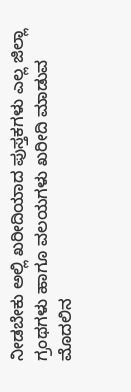ನೀಡಬೇಕು ಅಲ್ಲಿ ಖರೀದಿಯಾದ ಪುಸ್ತಕಗಳು ಎಲ್ಲ ಜಿಲ್ಲಾ ಗ್ರಂಥಗಳು ಹಾಗೂ ವಲಯಗಳು ಖರೀದಿ ಮಾಡುವ ಮೊದಲಿನ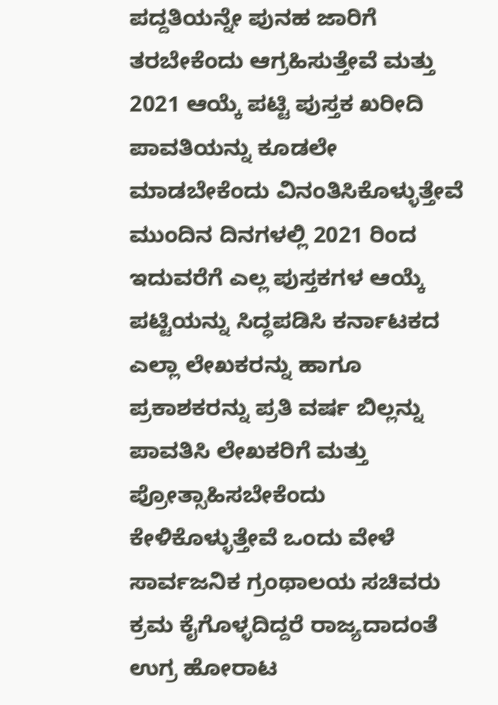ಪದ್ದತಿಯನ್ನೇ ಪುನಹ ಜಾರಿಗೆ ತರಬೇಕೆಂದು ಆಗ್ರಹಿಸುತ್ತೇವೆ ಮತ್ತು 2021 ಆಯ್ಕೆ ಪಟ್ಟಿ ಪುಸ್ತಕ ಖರೀದಿ ಪಾವತಿಯನ್ನು ಕೂಡಲೇ ಮಾಡಬೇಕೆಂದು ವಿನಂತಿಸಿಕೊಳ್ಳುತ್ತೇವೆ ಮುಂದಿನ ದಿನಗಳಲ್ಲಿ 2021 ರಿಂದ ಇದುವರೆಗೆ ಎಲ್ಲ ಪುಸ್ತಕಗಳ ಆಯ್ಕೆ ಪಟ್ಟಿಯನ್ನು ಸಿದ್ಧಪಡಿಸಿ ಕರ್ನಾಟಕದ ಎಲ್ಲಾ ಲೇಖಕರನ್ನು ಹಾಗೂ ಪ್ರಕಾಶಕರನ್ನು ಪ್ರತಿ ವರ್ಷ ಬಿಲ್ಲನ್ನು ಪಾವತಿಸಿ ಲೇಖಕರಿಗೆ ಮತ್ತು ಪ್ರೋತ್ಸಾಹಿಸಬೇಕೆಂದು ಕೇಳಿಕೊಳ್ಳುತ್ತೇವೆ ಒಂದು ವೇಳೆ ಸಾರ್ವಜನಿಕ ಗ್ರಂಥಾಲಯ ಸಚಿವರು ಕ್ರಮ ಕೈಗೊಳ್ಳದಿದ್ದರೆ ರಾಜ್ಯದಾದಂತೆ ಉಗ್ರ ಹೋರಾಟ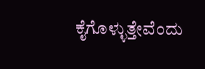ಕೈಗೊಳ್ಳುತ್ತೇವೆಂದು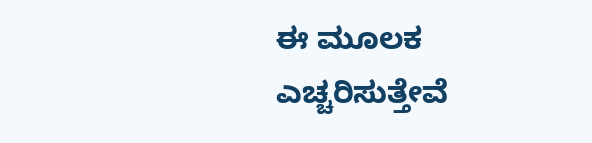ಈ ಮೂಲಕ ಎಚ್ಚರಿಸುತ್ತೇವೆ